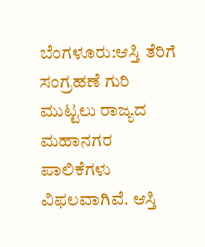ಬೆಂಗಳೂರು:ಆಸ್ತಿ ತೆರಿಗೆ ಸಂಗ್ರಹಣೆ ಗುರಿ ಮುಟ್ಟಲು ರಾಜ್ಯದ ಮಹಾನಗರ ಪಾಲಿಕೆಗಳು ವಿಫಲವಾಗಿವೆ. ಆಸ್ತಿ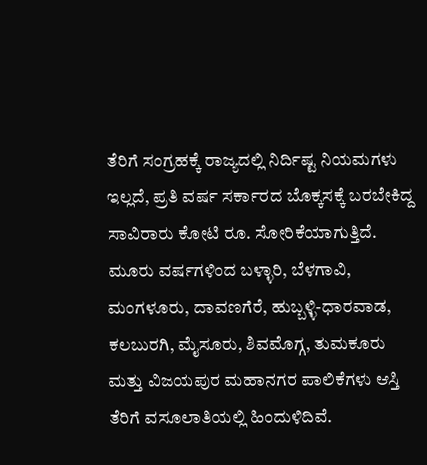ತೆರಿಗೆ ಸಂಗ್ರಹಕ್ಕೆ ರಾಜ್ಯದಲ್ಲಿ ನಿರ್ದಿಷ್ಟ ನಿಯಮಗಳು ಇಲ್ಲದೆ, ಪ್ರತಿ ವರ್ಷ ಸರ್ಕಾರದ ಬೊಕ್ಕಸಕ್ಕೆ ಬರಬೇಕಿದ್ದ ಸಾವಿರಾರು ಕೋಟಿ ರೂ. ಸೋರಿಕೆಯಾಗುತ್ತಿದೆ.
ಮೂರು ವರ್ಷಗಳಿಂದ ಬಳ್ಳಾರಿ, ಬೆಳಗಾವಿ, ಮಂಗಳೂರು, ದಾವಣಗೆರೆ, ಹುಬ್ಬಳ್ಳಿ-ಧಾರವಾಡ, ಕಲಬುರಗಿ, ಮೈಸೂರು, ಶಿವಮೊಗ್ಗ, ತುಮಕೂರು ಮತ್ತು ವಿಜಯಪುರ ಮಹಾನಗರ ಪಾಲಿಕೆಗಳು ಆಸ್ತಿ ತೆರಿಗೆ ವಸೂಲಾತಿಯಲ್ಲಿ ಹಿಂದುಳಿದಿವೆ.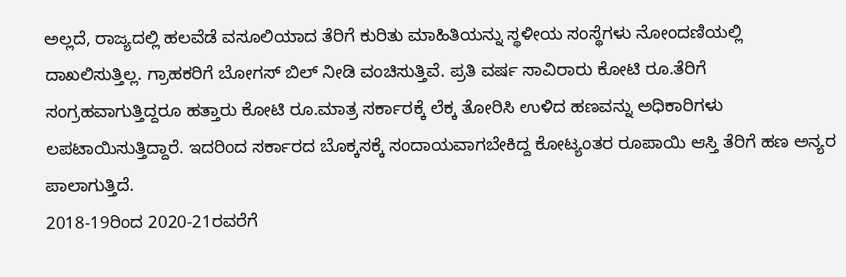ಅಲ್ಲದೆ, ರಾಜ್ಯದಲ್ಲಿ ಹಲವೆಡೆ ವಸೂಲಿಯಾದ ತೆರಿಗೆ ಕುರಿತು ಮಾಹಿತಿಯನ್ನು ಸ್ಥಳೀಯ ಸಂಸ್ಥೆಗಳು ನೋಂದಣಿಯಲ್ಲಿ ದಾಖಲಿಸುತ್ತಿಲ್ಲ. ಗ್ರಾಹಕರಿಗೆ ಬೋಗಸ್ ಬಿಲ್ ನೀಡಿ ವಂಚಿಸುತ್ತಿವೆ. ಪ್ರತಿ ವರ್ಷ ಸಾವಿರಾರು ಕೋಟಿ ರೂ.ತೆರಿಗೆ ಸಂಗ್ರಹವಾಗುತ್ತಿದ್ದರೂ ಹತ್ತಾರು ಕೋಟಿ ರೂ.ಮಾತ್ರ ಸರ್ಕಾರಕ್ಕೆ ಲೆಕ್ಕ ತೋರಿಸಿ ಉಳಿದ ಹಣವನ್ನು ಅಧಿಕಾರಿಗಳು ಲಪಟಾಯಿಸುತ್ತಿದ್ದಾರೆ. ಇದರಿಂದ ಸರ್ಕಾರದ ಬೊಕ್ಕಸಕ್ಕೆ ಸಂದಾಯವಾಗಬೇಕಿದ್ದ ಕೋಟ್ಯಂತರ ರೂಪಾಯಿ ಆಸ್ತಿ ತೆರಿಗೆ ಹಣ ಅನ್ಯರ ಪಾಲಾಗುತ್ತಿದೆ.
2018-19ರಿಂದ 2020-21ರವರೆಗೆ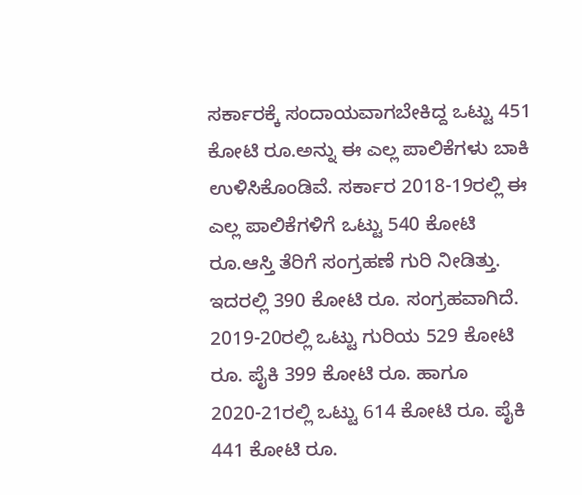ಸರ್ಕಾರಕ್ಕೆ ಸಂದಾಯವಾಗಬೇಕಿದ್ದ ಒಟ್ಟು 451 ಕೋಟಿ ರೂ.ಅನ್ನು ಈ ಎಲ್ಲ ಪಾಲಿಕೆಗಳು ಬಾಕಿ ಉಳಿಸಿಕೊಂಡಿವೆ. ಸರ್ಕಾರ 2018-19ರಲ್ಲಿ ಈ ಎಲ್ಲ ಪಾಲಿಕೆಗಳಿಗೆ ಒಟ್ಟು 540 ಕೋಟಿ ರೂ.ಆಸ್ತಿ ತೆರಿಗೆ ಸಂಗ್ರಹಣೆ ಗುರಿ ನೀಡಿತ್ತು. ಇದರಲ್ಲಿ 390 ಕೋಟಿ ರೂ. ಸಂಗ್ರಹವಾಗಿದೆ. 2019-20ರಲ್ಲಿ ಒಟ್ಟು ಗುರಿಯ 529 ಕೋಟಿ ರೂ. ಪೈಕಿ 399 ಕೋಟಿ ರೂ. ಹಾಗೂ 2020-21ರಲ್ಲಿ ಒಟ್ಟು 614 ಕೋಟಿ ರೂ. ಪೈಕಿ 441 ಕೋಟಿ ರೂ.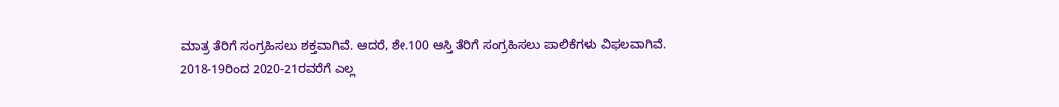ಮಾತ್ರ ತೆರಿಗೆ ಸಂಗ್ರಹಿಸಲು ಶಕ್ತವಾಗಿವೆ. ಆದರೆ, ಶೇ.100 ಆಸ್ತಿ ತೆರಿಗೆ ಸಂಗ್ರಹಿಸಲು ಪಾಲಿಕೆಗಳು ವಿಫಲವಾಗಿವೆ.
2018-19ರಿಂದ 2020-21ರವರೆಗೆ ಎಲ್ಲ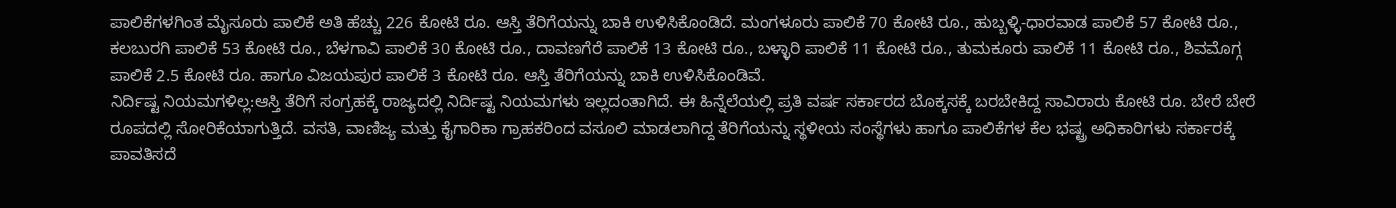ಪಾಲಿಕೆಗಳಗಿಂತ ಮೈಸೂರು ಪಾಲಿಕೆ ಅತಿ ಹೆಚ್ಚು 226 ಕೋಟಿ ರೂ. ಆಸ್ತಿ ತೆರಿಗೆಯನ್ನು ಬಾಕಿ ಉಳಿಸಿಕೊಂಡಿದೆ. ಮಂಗಳೂರು ಪಾಲಿಕೆ 70 ಕೋಟಿ ರೂ., ಹುಬ್ಬಳ್ಳಿ-ಧಾರವಾಡ ಪಾಲಿಕೆ 57 ಕೋಟಿ ರೂ., ಕಲಬುರಗಿ ಪಾಲಿಕೆ 53 ಕೋಟಿ ರೂ., ಬೆಳಗಾವಿ ಪಾಲಿಕೆ 30 ಕೋಟಿ ರೂ., ದಾವಣಗೆರೆ ಪಾಲಿಕೆ 13 ಕೋಟಿ ರೂ., ಬಳ್ಳಾರಿ ಪಾಲಿಕೆ 11 ಕೋಟಿ ರೂ., ತುಮಕೂರು ಪಾಲಿಕೆ 11 ಕೋಟಿ ರೂ., ಶಿವಮೊಗ್ಗ ಪಾಲಿಕೆ 2.5 ಕೋಟಿ ರೂ. ಹಾಗೂ ವಿಜಯಪುರ ಪಾಲಿಕೆ 3 ಕೋಟಿ ರೂ. ಆಸ್ತಿ ತೆರಿಗೆಯನ್ನು ಬಾಕಿ ಉಳಿಸಿಕೊಂಡಿವೆ.
ನಿರ್ದಿಷ್ಟ ನಿಯಮಗಳಿಲ್ಲ:ಆಸ್ತಿ ತೆರಿಗೆ ಸಂಗ್ರಹಕ್ಕೆ ರಾಜ್ಯದಲ್ಲಿ ನಿರ್ದಿಷ್ಟ ನಿಯಮಗಳು ಇಲ್ಲದಂತಾಗಿದೆ. ಈ ಹಿನ್ನೆಲೆಯಲ್ಲಿ ಪ್ರತಿ ವರ್ಷ ಸರ್ಕಾರದ ಬೊಕ್ಕಸಕ್ಕೆ ಬರಬೇಕಿದ್ದ ಸಾವಿರಾರು ಕೋಟಿ ರೂ. ಬೇರೆ ಬೇರೆ ರೂಪದಲ್ಲಿ ಸೋರಿಕೆಯಾಗುತ್ತಿದೆ. ವಸತಿ, ವಾಣಿಜ್ಯ ಮತ್ತು ಕೈಗಾರಿಕಾ ಗ್ರಾಹಕರಿಂದ ವಸೂಲಿ ಮಾಡಲಾಗಿದ್ದ ತೆರಿಗೆಯನ್ನು ಸ್ಥಳೀಯ ಸಂಸ್ಥೆಗಳು ಹಾಗೂ ಪಾಲಿಕೆಗಳ ಕೆಲ ಭಷ್ಟ್ರ ಅಧಿಕಾರಿಗಳು ಸರ್ಕಾರಕ್ಕೆ ಪಾವತಿಸದೆ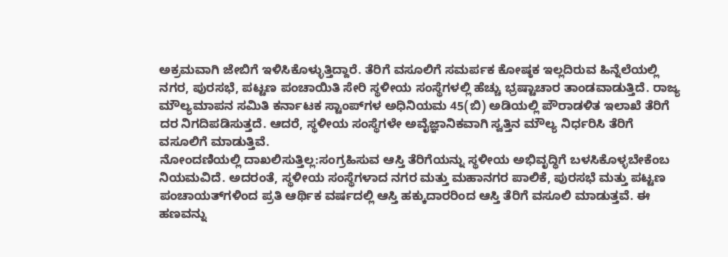ಅಕ್ರಮವಾಗಿ ಜೇಬಿಗೆ ಇಳಿಸಿಕೊಳ್ಳುತ್ತಿದ್ದಾರೆ. ತೆರಿಗೆ ವಸೂಲಿಗೆ ಸಮರ್ಪಕ ಕೋಷ್ಠಕ ಇಲ್ಲದಿರುವ ಹಿನ್ನೆಲೆಯಲ್ಲಿ ನಗರ, ಪುರಸಭೆ, ಪಟ್ಟಣ ಪಂಚಾಯಿತಿ ಸೇರಿ ಸ್ಥಳೀಯ ಸಂಸ್ಥೆಗಳಲ್ಲಿ ಹೆಚ್ಚು ಭ್ರಷ್ಟಾಚಾರ ತಾಂಡವಾಡುತ್ತಿದೆ. ರಾಜ್ಯ ಮೌಲ್ಯಮಾಪನ ಸಮಿತಿ ಕರ್ನಾಟಕ ಸ್ಟಾಂಪ್‌ಗಳ ಅಧಿನಿಯಮ 45(ಬಿ) ಅಡಿಯಲ್ಲಿ ಪೌರಾಡಳಿತ ಇಲಾಖೆ ತೆರಿಗೆ ದರ ನಿಗದಿಪಡಿಸುತ್ತದೆ. ಆದರೆ, ಸ್ಥಳೀಯ ಸಂಸ್ಥೆಗಳೇ ಅವೈಜ್ಞಾನಿಕವಾಗಿ ಸ್ವತ್ತಿನ ಮೌಲ್ಯ ನಿರ್ಧರಿಸಿ ತೆರಿಗೆ ವಸೂಲಿಗೆ ಮಾಡುತ್ತಿವೆ.
ನೋಂದಣಿಯಲ್ಲಿ ದಾಖಲಿಸುತ್ತಿಲ್ಲ:ಸಂಗ್ರಹಿಸುವ ಆಸ್ತಿ ತೆರಿಗೆಯನ್ನು ಸ್ಥಳೀಯ ಅಭಿವೃದ್ಧಿಗೆ ಬಳಸಿಕೊಳ್ಳಬೇಕೆಂಬ ನಿಯಮವಿದೆ. ಅದರಂತೆ, ಸ್ಥಳೀಯ ಸಂಸ್ಥೆಗಳಾದ ನಗರ ಮತ್ತು ಮಹಾನಗರ ಪಾಲಿಕೆ, ಪುರಸಭೆ ಮತ್ತು ಪಟ್ಟಣ ಪಂಚಾಯತ್‌ಗಳಿಂದ ಪ್ರತಿ ಆರ್ಥಿಕ ವರ್ಷದಲ್ಲಿ ಆಸ್ತಿ ಹಕ್ಕುದಾರರಿಂದ ಆಸ್ತಿ ತೆರಿಗೆ ವಸೂಲಿ ಮಾಡುತ್ತವೆ. ಈ ಹಣವನ್ನು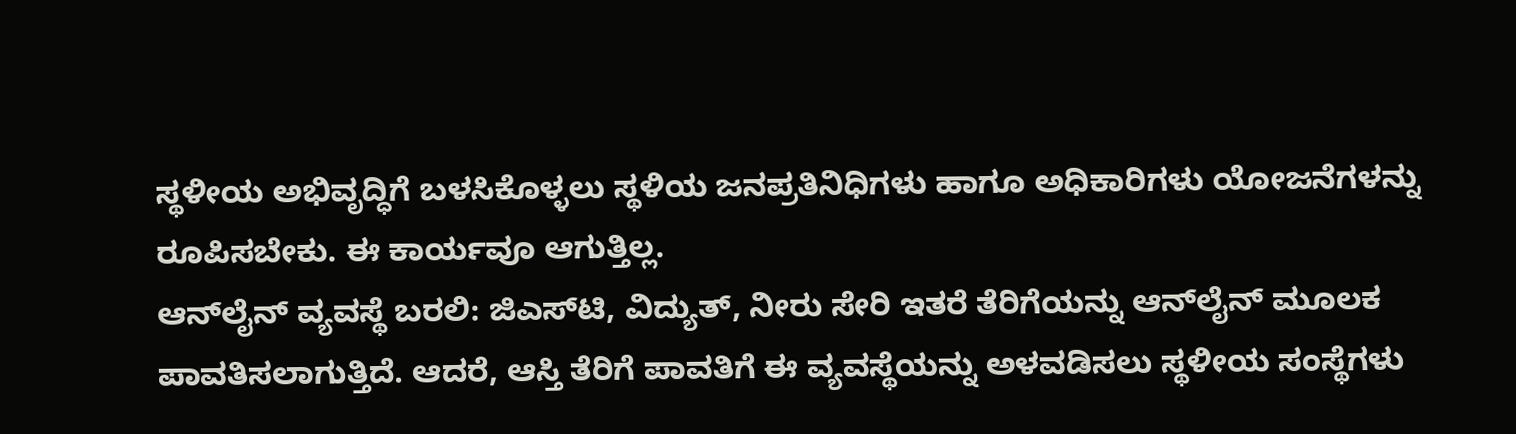ಸ್ಥಳೀಯ ಅಭಿವೃದ್ಧಿಗೆ ಬಳಸಿಕೊಳ್ಳಲು ಸ್ಥಳಿಯ ಜನಪ್ರತಿನಿಧಿಗಳು ಹಾಗೂ ಅಧಿಕಾರಿಗಳು ಯೋಜನೆಗಳನ್ನು ರೂಪಿಸಬೇಕು. ಈ ಕಾರ್ಯವೂ ಆಗುತ್ತಿಲ್ಲ.
ಆನ್‌ಲೈನ್ ವ್ಯವಸ್ಥೆ ಬರಲಿ: ಜಿಎಸ್‌ಟಿ, ವಿದ್ಯುತ್, ನೀರು ಸೇರಿ ಇತರೆ ತೆರಿಗೆಯನ್ನು ಆನ್‌ಲೈನ್ ಮೂಲಕ ಪಾವತಿಸಲಾಗುತ್ತಿದೆ. ಆದರೆ, ಆಸ್ತಿ ತೆರಿಗೆ ಪಾವತಿಗೆ ಈ ವ್ಯವಸ್ಥೆಯನ್ನು ಅಳವಡಿಸಲು ಸ್ಥಳೀಯ ಸಂಸ್ಥೆಗಳು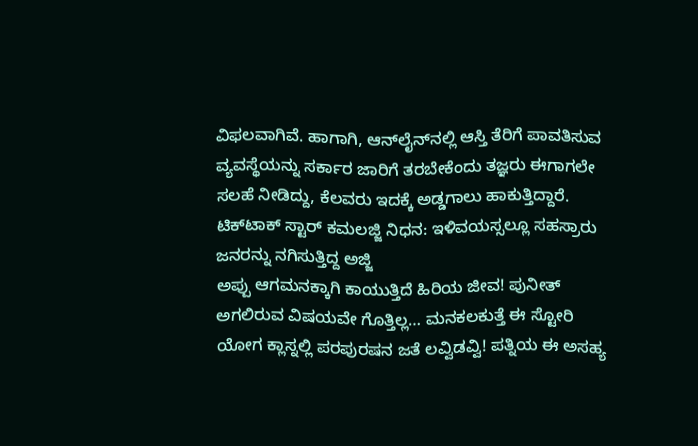ವಿಫಲವಾಗಿವೆ. ಹಾಗಾಗಿ, ಆನ್‌ಲೈನ್‌ನಲ್ಲಿ ಆಸ್ತಿ ತೆರಿಗೆ ಪಾವತಿಸುವ ವ್ಯವಸ್ಥೆಯನ್ನು ಸರ್ಕಾರ ಜಾರಿಗೆ ತರಬೇಕೆಂದು ತಜ್ಞರು ಈಗಾಗಲೇ ಸಲಹೆ ನೀಡಿದ್ದು, ಕೆಲವರು ಇದಕ್ಕೆ ಅಡ್ಡಗಾಲು ಹಾಕುತ್ತಿದ್ದಾರೆ.
ಟಿಕ್‌ಟಾಕ್ ಸ್ಟಾರ್ ಕಮಲಜ್ಜಿ ನಿಧನ: ಇಳಿವಯಸ್ಸಲ್ಲೂ ಸಹಸ್ರಾರು ಜನರನ್ನು ನಗಿಸುತ್ತಿದ್ದ ಅಜ್ಜಿ
ಅಪ್ಪು ಆಗಮನಕ್ಕಾಗಿ ಕಾಯುತ್ತಿದೆ ಹಿರಿಯ ಜೀವ! ಪುನೀತ್ ಅಗಲಿರುವ ವಿಷಯವೇ ಗೊತ್ತಿಲ್ಲ… ಮನಕಲಕುತ್ತೆ ಈ ಸ್ಟೋರಿ
ಯೋಗ ಕ್ಲಾಸ್ನಲ್ಲಿ ಪರಪುರಷನ ಜತೆ ಲವ್ವಿಡವ್ವಿ! ಪತ್ನಿಯ ಈ ಅಸಹ್ಯ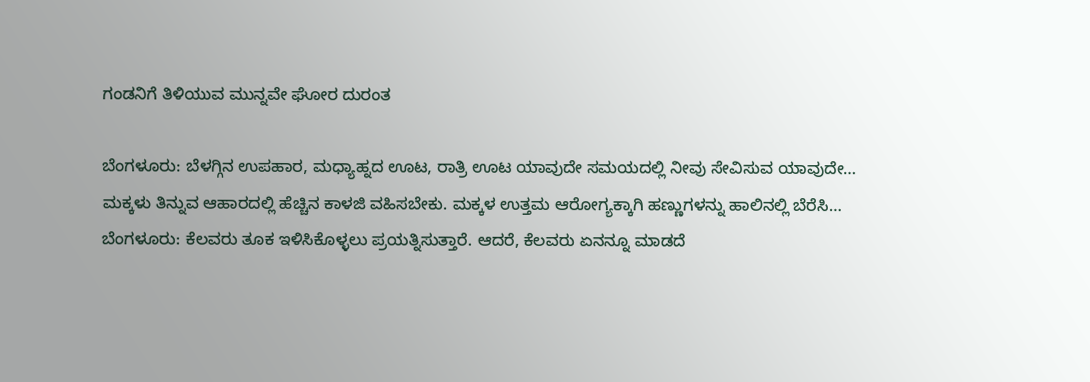ಗಂಡನಿಗೆ ತಿಳಿಯುವ ಮುನ್ನವೇ ಘೋರ ದುರಂತ

ಬೆಂಗಳೂರು: ಬೆಳಗ್ಗಿನ ಉಪಹಾರ, ಮಧ್ಯಾಹ್ನದ ಊಟ, ರಾತ್ರಿ ಊಟ ಯಾವುದೇ ಸಮಯದಲ್ಲಿ ನೀವು ಸೇವಿಸುವ ಯಾವುದೇ…
ಮಕ್ಕಳು ತಿನ್ನುವ ಆಹಾರದಲ್ಲಿ ಹೆಚ್ಚಿನ ಕಾಳಜಿ ವಹಿಸಬೇಕು. ಮಕ್ಕಳ ಉತ್ತಮ ಆರೋಗ್ಯಕ್ಕಾಗಿ ಹಣ್ಣುಗಳನ್ನು ಹಾಲಿನಲ್ಲಿ ಬೆರೆಸಿ…
ಬೆಂಗಳೂರು: ಕೆಲವರು ತೂಕ ಇಳಿಸಿಕೊಳ್ಳಲು ಪ್ರಯತ್ನಿಸುತ್ತಾರೆ. ಆದರೆ, ಕೆಲವರು ಏನನ್ನೂ ಮಾಡದೆ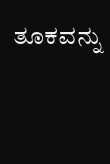ತೂಕವನ್ನು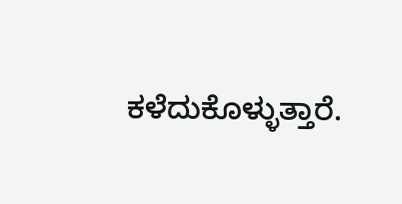ಕಳೆದುಕೊಳ್ಳುತ್ತಾರೆ.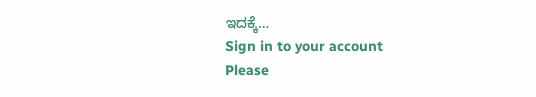ಇದಕ್ಕೆ…
Sign in to your account
Please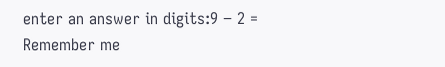enter an answer in digits:9 − 2 =
Remember me